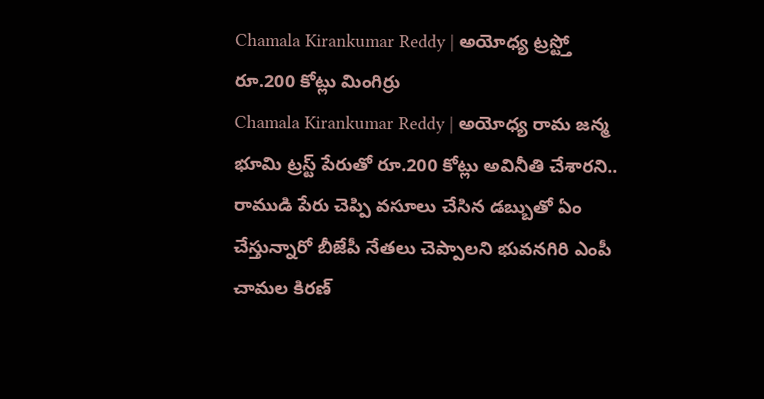Chamala Kirankumar Reddy | అయోధ్య ట్రస్ట్తో రూ.200 కోట్లు మింగిర్రు
Chamala Kirankumar Reddy | అయోధ్య రామ జన్మ భూమి ట్రస్ట్ పేరుతో రూ.200 కోట్లు అవినీతి చేశారని.. రాముడి పేరు చెప్పి వసూలు చేసిన డబ్బుతో ఏం చేస్తున్నారో బీజేపీ నేతలు చెప్పాలని భువనగిరి ఎంపీ చామల కిరణ్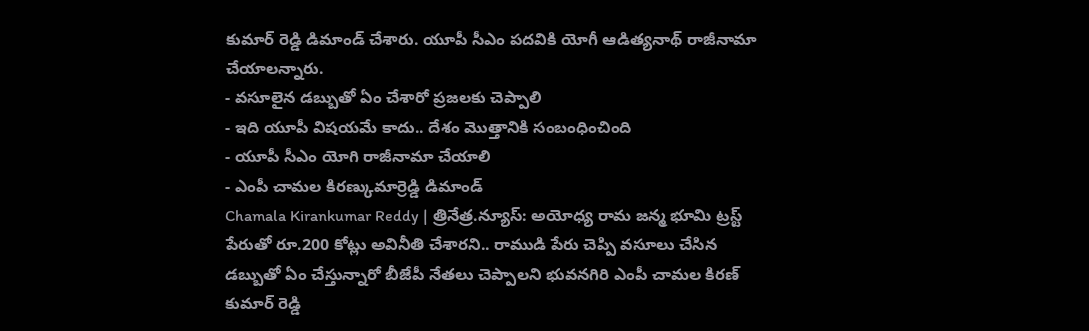కుమార్ రెడ్డి డిమాండ్ చేశారు. యూపీ సీఎం పదవికి యోగీ ఆడిత్యనాథ్ రాజీనామా చేయాలన్నారు.
- వసూలైన డబ్బుతో ఏం చేశారో ప్రజలకు చెప్పాలి
- ఇది యూపీ విషయమే కాదు.. దేశం మొత్తానికి సంబంధించింది
- యూపీ సీఎం యోగి రాజీనామా చేయాలి
- ఎంపీ చామల కిరణ్కుమార్రెడ్డి డిమాండ్
Chamala Kirankumar Reddy | త్రినేత్ర.న్యూస్: అయోధ్య రామ జన్మ భూమి ట్రస్ట్ పేరుతో రూ.200 కోట్లు అవినీతి చేశారని.. రాముడి పేరు చెప్పి వసూలు చేసిన డబ్బుతో ఏం చేస్తున్నారో బీజేపీ నేతలు చెప్పాలని భువనగిరి ఎంపీ చామల కిరణ్ కుమార్ రెడ్డి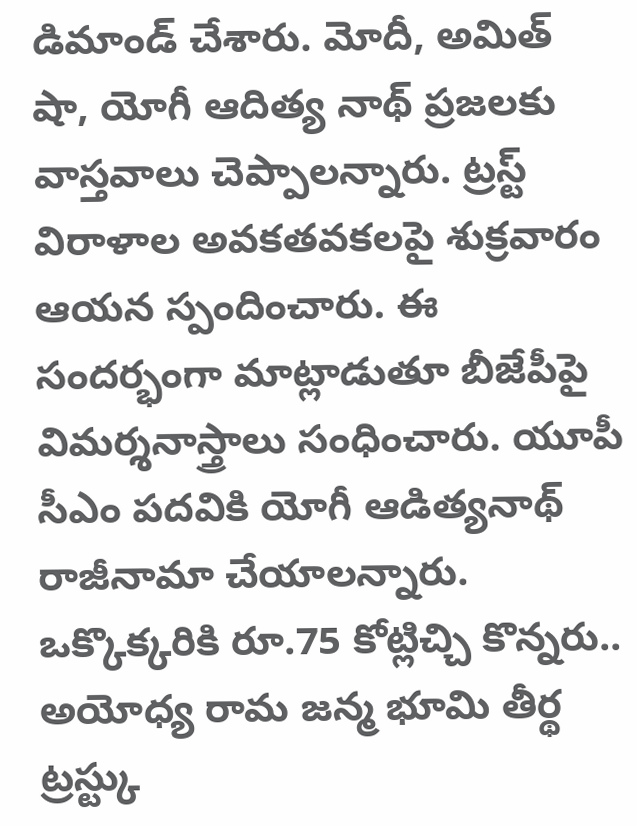డిమాండ్ చేశారు. మోదీ, అమిత్ షా, యోగీ ఆదిత్య నాథ్ ప్రజలకు వాస్తవాలు చెప్పాలన్నారు. ట్రస్ట్ విరాళాల అవకతవకలపై శుక్రవారం ఆయన స్పందించారు. ఈ సందర్భంగా మాట్లాడుతూ బీజేపీపై విమర్శనాస్త్రాలు సంధించారు. యూపీ సీఎం పదవికి యోగీ ఆడిత్యనాథ్ రాజీనామా చేయాలన్నారు.
ఒక్కొక్కరికి రూ.75 కోట్లిచ్చి కొన్నరు..
అయోధ్య రామ జన్మ భూమి తీర్థ ట్రస్ట్కు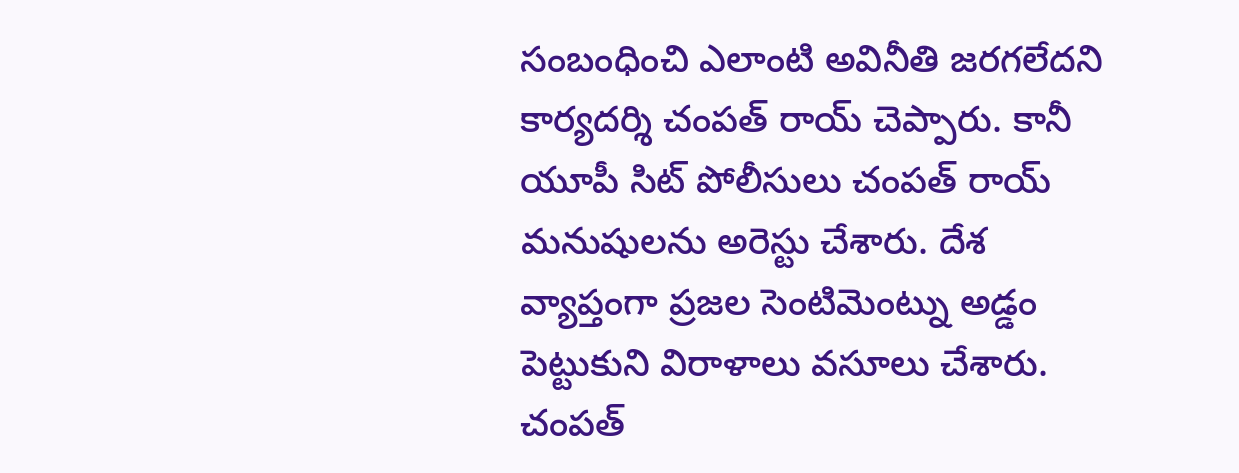సంబంధించి ఎలాంటి అవినీతి జరగలేదని కార్యదర్శి చంపత్ రాయ్ చెప్పారు. కానీ యూపీ సిట్ పోలీసులు చంపత్ రాయ్ మనుషులను అరెస్టు చేశారు. దేశ వ్యాప్తంగా ప్రజల సెంటిమెంట్ను అడ్డం పెట్టుకుని విరాళాలు వసూలు చేశారు. చంపత్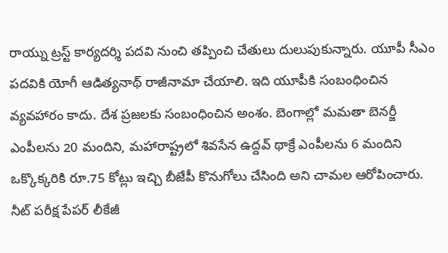రాయ్ను ట్రస్ట్ కార్యదర్శి పదవి నుంచి తప్పించి చేతులు దులుపుకున్నారు. యూపీ సీఎం పదవికి యోగీ ఆడిత్యనాథ్ రాజీనామా చేయాలి. ఇది యూపీకి సంబంధించిన వ్యవహారం కాదు. దేశ ప్రజలకు సంబంధించిన అంశం. బెంగాల్లో మమతా బెనర్జీ ఎంపీలను 20 మందిని, మహారాష్ట్రలో శివసేన ఉద్దవ్ థాక్రే ఎంపీలను 6 మందిని ఒక్కొక్కరికి రూ.75 కోట్లు ఇచ్చి బీజేపీ కొనుగోలు చేసింది అని చామల ఆరోపించారు.
నీట్ పరీక్ష పేపర్ లీకేజీ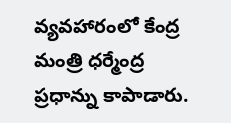వ్యవహారంలో కేంద్ర మంత్రి ధర్మేంద్ర ప్రధాన్ను కాపాడారు.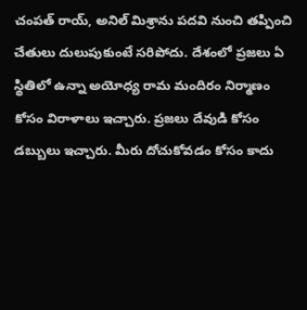చంపత్ రాయ్, అనిల్ మిశ్రాను పదవి నుంచి తప్పించి చేతులు దులుపుకుంటే సరిపోదు. దేశంలో ప్రజలు ఏ స్థితిలో ఉన్నా అయోధ్య రామ మందిరం నిర్మాణం కోసం విరాళాలు ఇచ్చారు. ప్రజలు దేవుడి కోసం డబ్బులు ఇచ్చారు. మీరు దోచుకోవడం కోసం కాదు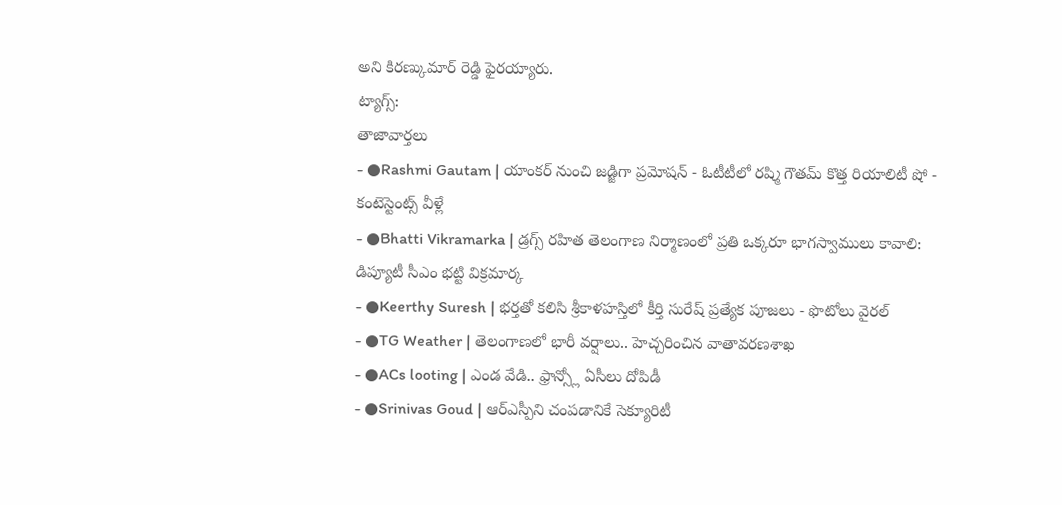అని కిరణ్కుమార్ రెడ్డి ఫైరయ్యారు.
ట్యాగ్స్:
తాజావార్తలు
- ●Rashmi Gautam | యాంకర్ నుంచి జడ్జిగా ప్రమోషన్ - ఓటీటీలో రష్మి గౌతమ్ కొత్త రియాలిటీ షో - కంటెస్టెంట్స్ వీళ్లే
- ●Bhatti Vikramarka | డ్రగ్స్ రహిత తెలంగాణ నిర్మాణంలో ప్రతి ఒక్కరూ భాగస్వాములు కావాలి: డిప్యూటీ సీఎం భట్టి విక్రమార్క
- ●Keerthy Suresh | భర్తతో కలిసి శ్రీకాళహస్తిలో కీర్తి సురేష్ ప్రత్యేక పూజలు - ఫొటోలు వైరల్
- ●TG Weather | తెలంగాణలో భారీ వర్షాలు.. హెచ్చరించిన వాతావరణశాఖ
- ●ACs looting | ఎండ వేడి.. ఫ్రాన్స్లో ఏసీలు దోపిడీ
- ●Srinivas Goud | ఆర్ఎస్పీని చంపడానికే సెక్యూరిటీ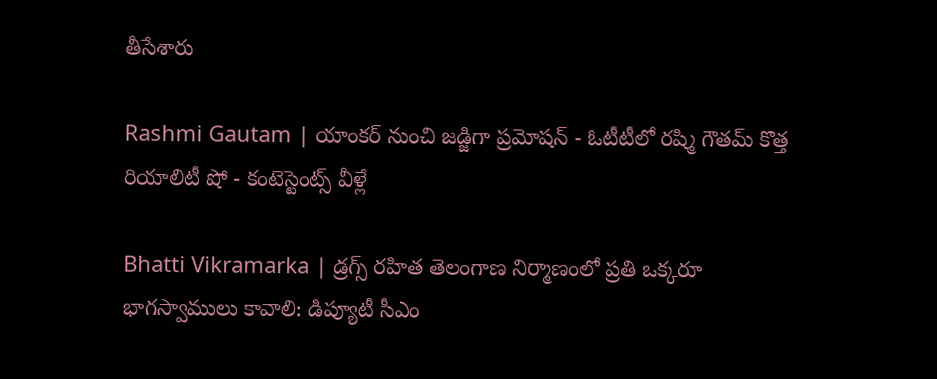తీసేశారు

Rashmi Gautam | యాంకర్ నుంచి జడ్జిగా ప్రమోషన్ - ఓటీటీలో రష్మి గౌతమ్ కొత్త రియాలిటీ షో - కంటెస్టెంట్స్ వీళ్లే

Bhatti Vikramarka | డ్రగ్స్ రహిత తెలంగాణ నిర్మాణంలో ప్రతి ఒక్కరూ భాగస్వాములు కావాలి: డిప్యూటీ సీఎం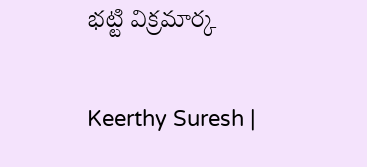భట్టి విక్రమార్క

Keerthy Suresh |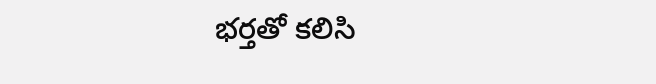భర్తతో కలిసి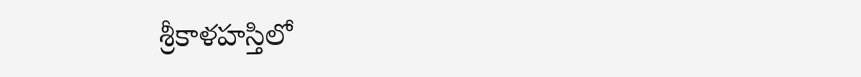శ్రీకాళహస్తిలో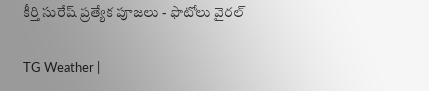కీర్తి సురేష్ ప్రత్యేక పూజలు - ఫొటోలు వైరల్

TG Weather |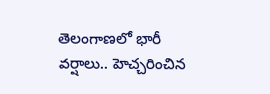తెలంగాణలో భారీ వర్షాలు.. హెచ్చరించిన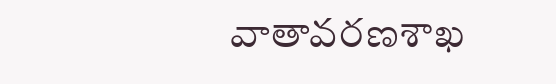వాతావరణశాఖ